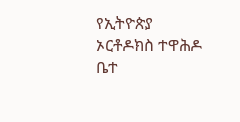የኢትዮጵያ ኦርቶዶክስ ተዋሕዶ ቤተ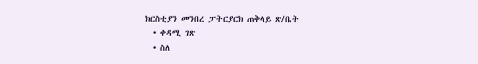ክርስቲያን መንበረ ፓትርያርክ ጠቅላይ ጽ/ቤት
  • ቀዳሚ ገጽ
  • ስለ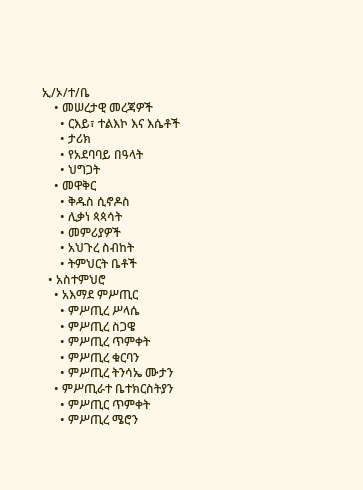ኢ/ኦ/ተ/ቤ
    • መሠረታዊ መረጃዎች
      • ርእይ፣ ተልእኮ እና እሴቶች
      • ታሪክ
      • የአደባባይ በዓላት
      • ህግጋት
    • መዋቅር
      • ቅዱስ ሲኖዶስ
      • ሊቃነ ጳጳሳት
      • መምሪያዎች
      • አህጉረ ስብከት
      • ትምህርት ቤቶች
  • አስተምህሮ
    • አእማደ ምሥጢር
      • ምሥጢረ ሥላሴ
      • ምሥጢረ ስጋዌ
      • ምሥጢረ ጥምቀት
      • ምሥጢረ ቁርባን
      • ምሥጢረ ትንሳኤ ሙታን
    • ምሥጢራተ ቤተክርስትያን
      • ምሥጢር ጥምቀት
      • ምሥጢረ ሜሮን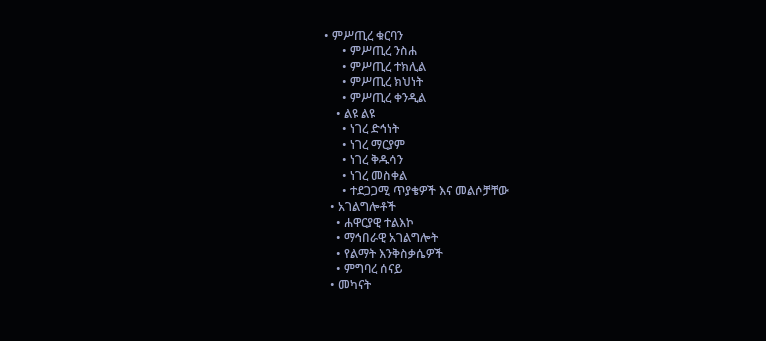• ምሥጢረ ቁርባን
      • ምሥጢረ ንስሐ
      • ምሥጢረ ተክሊል
      • ምሥጢረ ክህነት
      • ምሥጢረ ቀንዲል
    • ልዩ ልዩ
      • ነገረ ድኅነት
      • ነገረ ማርያም
      • ነገረ ቅዱሳን
      • ነገረ መስቀል
      • ተደጋጋሚ ጥያቄዎች እና መልሶቻቸው
  • አገልግሎቶች
    • ሐዋርያዊ ተልእኮ
    • ማኅበራዊ አገልግሎት
    • የልማት እንቅስቃሴዎች
    • ምግባረ ሰናይ
  • መካናት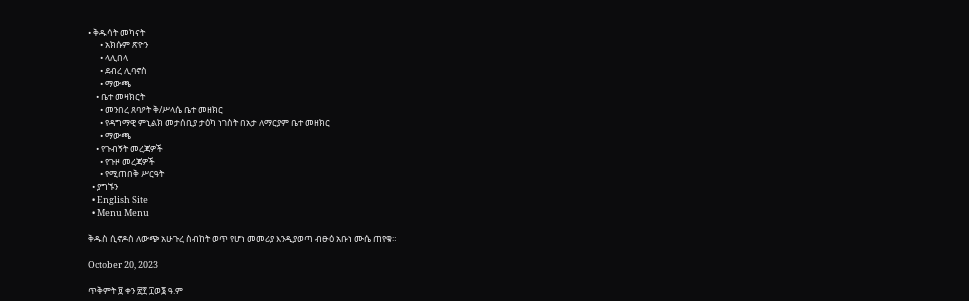• ቅዱሳት መካናት
      • አክሱም ጽዮን
      • ላሊበላ
      • ደብረ ሊባኖስ
      • ማውጫ
    • ቤተ መዛክርት
      • መንበረ ጸባዖት ቅ/ሥላሴ ቤተ መዘክር
      • የዳግማዊ ምኒልክ መታሰቢያ ታዕካ ነገስት በአታ ለማርያም ቤተ መዘክር
      • ማውጫ
    • የጉብኝት መረጃዎች
      • የጉዞ መረጃዎች
      • የሚጠበቅ ሥርዓት
  • ያግኙን
  • English Site
  • Menu Menu

ቅዱስ ሲኖዶስ ለውጭ አሁጉረ ስብከት ወጥ የሆነ መመሪያ እንዲያወጣ ብፁዕ አቡነ ሙሴ ጠየቁ።

October 20, 2023

ጥቅምት ፱ ቀን ፳፻ ፲ወ፮ ዓ.ም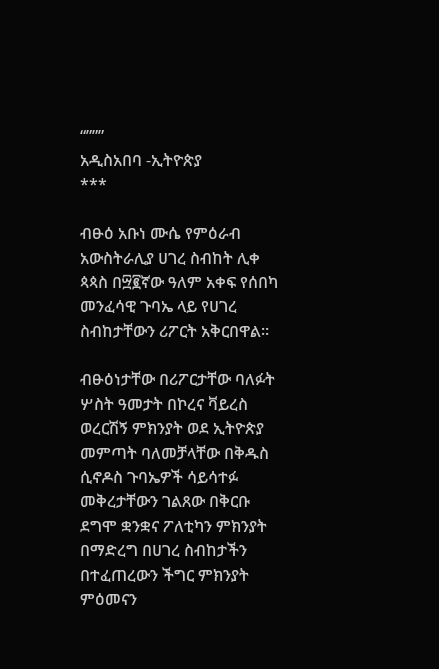“”””
አዲስአበባ -ኢትዮጵያ
***

ብፁዕ አቡነ ሙሴ የምዕራብ አውስትራሊያ ሀገረ ስብከት ሊቀ ጳጳስ በ፵፪ኛው ዓለም አቀፍ የሰበካ መንፈሳዊ ጉባኤ ላይ የሀገረ ስብከታቸውን ሪፖርት አቅርበዋል።

ብፁዕነታቸው በሪፖርታቸው ባለፉት ሦስት ዓመታት በኮረና ቫይረስ ወረርሽኝ ምክንያት ወደ ኢትዮጵያ መምጣት ባለመቻላቸው በቅዱስ ሲኖዶስ ጉባኤዎች ሳይሳተፉ መቅረታቸውን ገልጸው በቅርቡ ደግሞ ቋንቋና ፖለቲካን ምክንያት በማድረግ በሀገረ ስብከታችን በተፈጠረውን ችግር ምክንያት ምዕመናን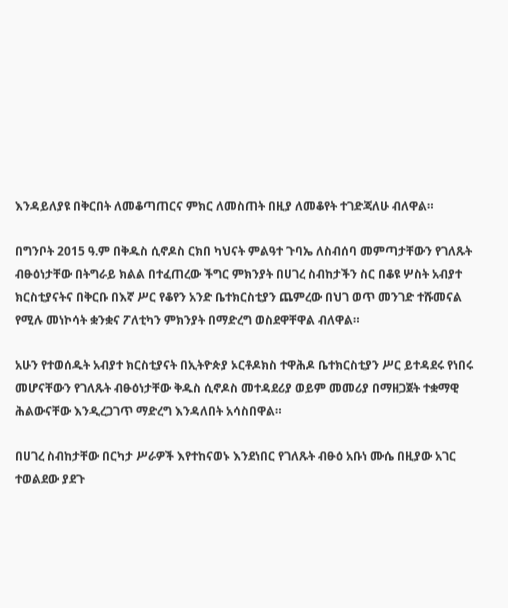እንዳይለያዩ በቅርበት ለመቆጣጠርና ምክር ለመስጠት በዚያ ለመቆየት ተገድጃለሁ ብለዋል።

በግንቦት 2015 ዓ.ም በቅዱስ ሲኖዶስ ርክበ ካህናት ምልዓተ ጉባኤ ለስብሰባ መምጣታቸውን የገለጹት ብፁዕነታቸው በትግራይ ክልል በተፈጠረው ችግር ምክንያት በሀገረ ስብከታችን ስር በቆዩ ሦስት አብያተ ክርስቲያናትና በቅርቡ በእኛ ሥር የቆየን አንድ ቤተክርስቲያን ጨምረው በህገ ወጥ መንገድ ተሹመናል የሚሉ መነኮሳት ቋንቋና ፖለቲካን ምክንያት በማድረግ ወስደዋቸዋል ብለዋል።

አሁን የተወሰዱት አብያተ ክርስቲያናት በኢትዮጵያ ኦርቶዶክስ ተዋሕዶ ቤተክርስቲያን ሥር ይተዳደሩ የነበሩ መሆናቸውን የገለጹት ብፁዕነታቸው ቅዱስ ሲኖዶስ መተዳደሪያ ወይም መመሪያ በማዘጋጀት ተቋማዊ ሕልውናቸው እንዲረጋገጥ ማድረግ እንዳለበት አሳስበዋል።

በሀገረ ስብከታቸው በርካታ ሥራዎች እየተከናወኑ እንደነበር የገለጹት ብፁዕ አቡነ ሙሴ በዚያው አገር ተወልደው ያደጉ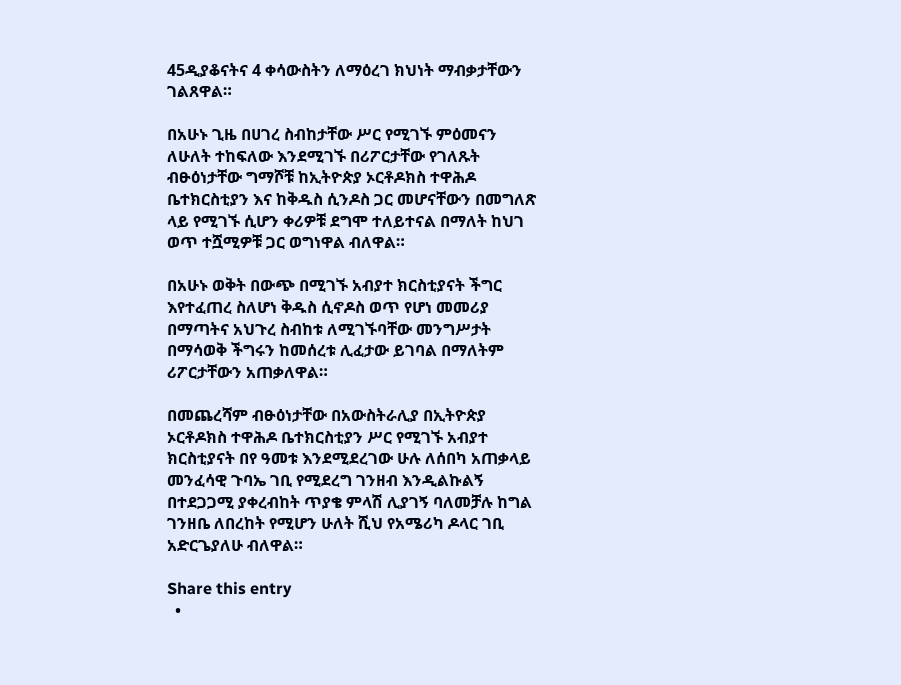45ዲያቆናትና 4 ቀሳውስትን ለማዕረገ ክህነት ማብቃታቸውን ገልጸዋል።

በአሁኑ ጊዜ በሀገረ ስብከታቸው ሥር የሚገኙ ምዕመናን ለሁለት ተከፍለው እንደሚገኙ በሪፖርታቸው የገለጹት ብፁዕነታቸው ግማሾቹ ከኢትዮጵያ ኦርቶዶክስ ተዋሕዶ ቤተክርስቲያን እና ከቅዱስ ሲንዶስ ጋር መሆናቸውን በመግለጽ ላይ የሚገኙ ሲሆን ቀሪዎቹ ደግሞ ተለይተናል በማለት ከህገ ወጥ ተሿሚዎቹ ጋር ወግነዋል ብለዋል።

በአሁኑ ወቅት በውጭ በሚገኙ አብያተ ክርስቲያናት ችግር እየተፈጠረ ስለሆነ ቅዱስ ሲኖዶስ ወጥ የሆነ መመሪያ በማጣትና አህጉረ ስብከቱ ለሚገኙባቸው መንግሥታት በማሳወቅ ችግሩን ከመሰረቱ ሊፈታው ይገባል በማለትም ሪፖርታቸውን አጠቃለዋል።

በመጨረሻም ብፁዕነታቸው በአውስትራሊያ በኢትዮጵያ ኦርቶዶክስ ተዋሕዶ ቤተክርስቲያን ሥር የሚገኙ አብያተ ክርስቲያናት በየ ዓመቱ እንደሚደረገው ሁሉ ለሰበካ አጠቃላይ መንፈሳዊ ጉባኤ ገቢ የሚደረግ ገንዘብ እንዲልኩልኝ በተደጋጋሚ ያቀረብከት ጥያቄ ምላሽ ሊያገኝ ባለመቻሉ ከግል ገንዘቤ ለበረከት የሚሆን ሁለት ሺህ የአሜሪካ ዶላር ገቢ አድርጌያለሁ ብለዋል።

Share this entry
  •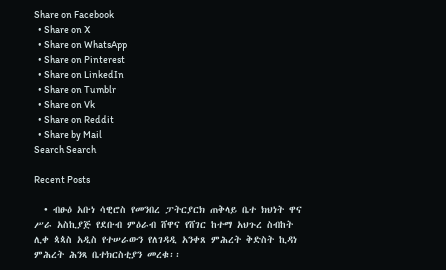Share on Facebook
  • Share on X
  • Share on WhatsApp
  • Share on Pinterest
  • Share on LinkedIn
  • Share on Tumblr
  • Share on Vk
  • Share on Reddit
  • Share by Mail
Search Search

Recent Posts

  • ብፁዕ አቡነ ሳዊሮስ የመንበረ ፓትርያርክ ጠቅላይ ቤተ ክህነት ዋና ሥራ አስኪያጅ የደቡብ ምዕራብ ሸዋና የሸገር ከተማ አህጉረ ስብከት ሊቀ ጳጳስ አዲስ የተሠራውን የለገዳዲ አንቀጸ ምሕረት ቅድስት ኪዳነ ምሕረት ሕንጻ ቤተክርስቲያን መረቁ፡፡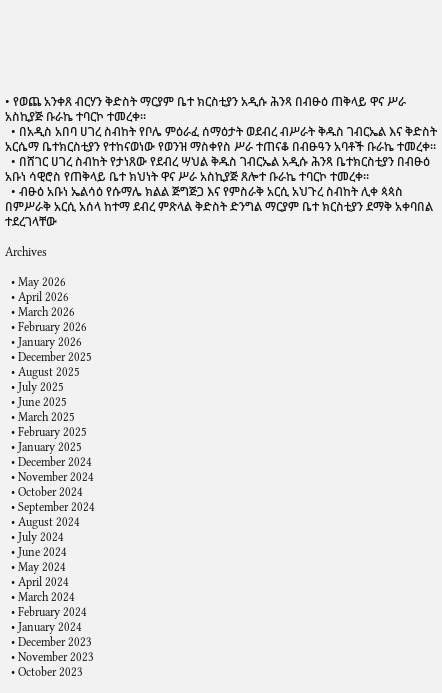• የወጨ አንቀጸ ብርሃን ቅድስት ማርያም ቤተ ክርስቲያን አዲሱ ሕንጻ በብፁዕ ጠቅላይ ዋና ሥራ አስኪያጅ ቡራኬ ተባርኮ ተመረቀ።
  • በአዲስ አበባ ሀገረ ስብከት የቦሌ ምዕራፈ ሰማዕታት ወደብረ ብሥራት ቅዱስ ገብርኤል እና ቅድስት አርሴማ ቤተክርስቲያን የተከናወነው የወንዝ ማስቀየስ ሥራ ተጠናቆ በብፁዓን አባቶች ቡራኬ ተመረቀ።
  • በሸገር ሀገረ ስብከት የታነጸው የደብረ ሣህል ቅዱስ ገብርኤል አዲሱ ሕንጻ ቤተክርስቲያን በብፁዕ አቡነ ሳዊሮስ የጠቅላይ ቤተ ክህነት ዋና ሥራ አስኪያጅ ጸሎተ ቡራኬ ተባርኮ ተመረቀ።
  • ብፁዕ አቡነ ኤልሳዕ የሱማሌ ክልል ጅግጅጋ እና የምስራቅ አርሲ አህጉረ ስብከት ሊቀ ጳጳስ በምሥራቅ አርሲ አሰላ ከተማ ደብረ ምጽላል ቅድስት ድንግል ማርያም ቤተ ክርስቲያን ደማቅ አቀባበል ተደረገላቸው

Archives

  • May 2026
  • April 2026
  • March 2026
  • February 2026
  • January 2026
  • December 2025
  • August 2025
  • July 2025
  • June 2025
  • March 2025
  • February 2025
  • January 2025
  • December 2024
  • November 2024
  • October 2024
  • September 2024
  • August 2024
  • July 2024
  • June 2024
  • May 2024
  • April 2024
  • March 2024
  • February 2024
  • January 2024
  • December 2023
  • November 2023
  • October 2023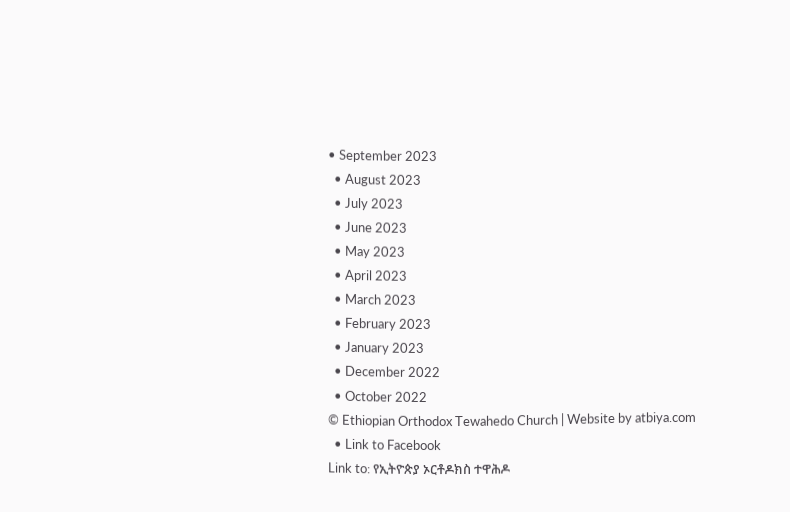• September 2023
  • August 2023
  • July 2023
  • June 2023
  • May 2023
  • April 2023
  • March 2023
  • February 2023
  • January 2023
  • December 2022
  • October 2022
© Ethiopian Orthodox Tewahedo Church | Website by atbiya.com
  • Link to Facebook
Link to: የኢትዮጵያ ኦርቶዶክስ ተዋሕዶ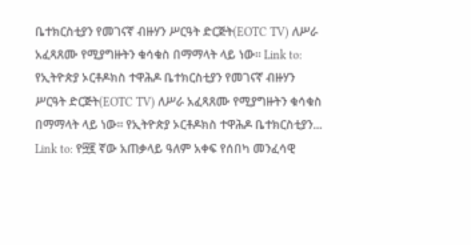ቤተክርስቲያን የመገናኛ ብዙሃን ሥርዓት ድርጅት(EOTC TV) ለሥራ አፈጻጸሙ የሚያግዙትን ቁሳቁስ በማማላት ላይ ነው። Link to: የኢትዮጵያ ኦርቶዶክስ ተዋሕዶ ቤተክርስቲያን የመገናኛ ብዙሃን ሥርዓት ድርጅት(EOTC TV) ለሥራ አፈጻጸሙ የሚያግዙትን ቁሳቁስ በማማላት ላይ ነው። የኢትዮጵያ ኦርቶዶክስ ተዋሕዶ ቤተክርስቲያን... Link to: የ፵፪ ኛው አጠቃላይ ዓለም አቀፍ የሰበካ መንፈሳዊ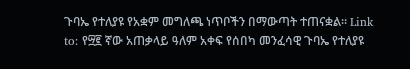ጉባኤ የተለያዩ የአቋም መግለጫ ነጥቦችን በማውጣት ተጠናቋል። Link to: የ፵፪ ኛው አጠቃላይ ዓለም አቀፍ የሰበካ መንፈሳዊ ጉባኤ የተለያዩ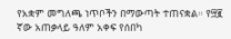የአቋም መግለጫ ነጥቦችን በማውጣት ተጠናቋል። የ፵፪ ኛው አጠቃላይ ዓለም አቀፍ የሰበካ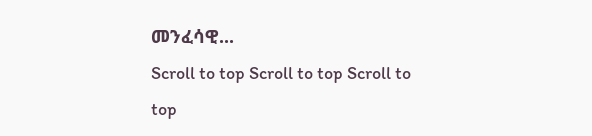መንፈሳዊ...
Scroll to top Scroll to top Scroll to top